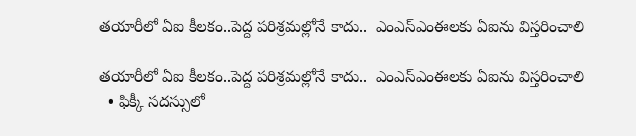తయారీలో ఏఐ కీలకం..పెద్ద పరిశ్రమల్లోనే కాదు..  ఎంఎస్‌‌ఎంఈలకు ఏఐను విస్తరించాలి

తయారీలో ఏఐ కీలకం..పెద్ద పరిశ్రమల్లోనే కాదు..  ఎంఎస్‌‌ఎంఈలకు ఏఐను విస్తరించాలి
  • ఫిక్కీ సదస్సులో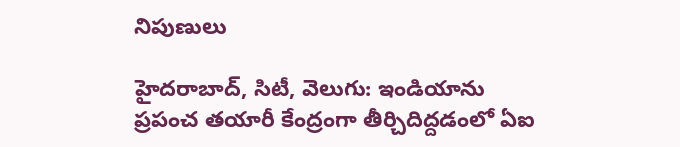నిపుణులు

హైదరాబాద్, సిటీ, వెలుగు: ఇండియాను  ప్రపంచ తయారీ కేంద్రంగా తీర్చిదిద్దడంలో ఏఐ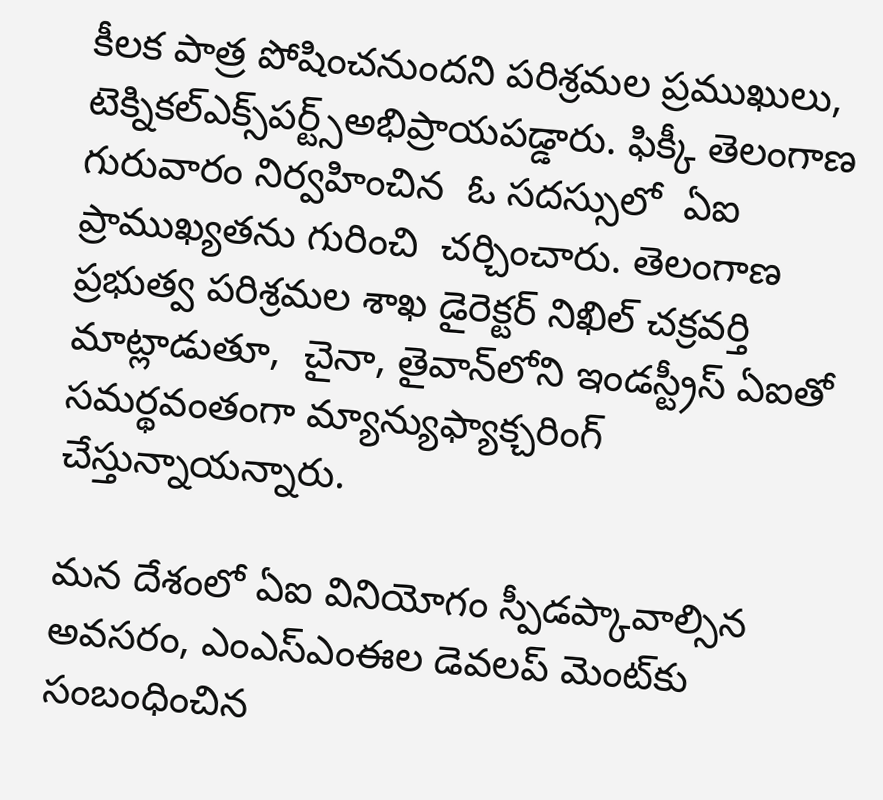కీలక పాత్ర పోషించనుందని పరిశ్రమల ప్రముఖులు, టెక్నికల్ఎక్స్‌‌పర్ట్స్అభిప్రాయపడ్డారు. ఫిక్కీ తెలంగాణ  గురువారం నిర్వహించిన  ఓ సదస్సులో  ఏఐ ప్రాముఖ్యతను గురించి  చర్చించారు. తెలంగాణ ప్రభుత్వ పరిశ్రమల శాఖ డైరెక్టర్ నిఖిల్ చక్రవర్తి మాట్లాడుతూ,  చైనా, తైవాన్‌‌లోని ఇండస్ట్రీస్‌‌ ఏఐతో సమర్థవంతంగా మ్యాన్యుఫ్యాక్చరింగ్ చేస్తున్నాయన్నారు.

మన దేశంలో ఏఐ వినియోగం స్పీడప్కావాల్సిన అవసరం, ఎంఎస్‌‌ఎంఈల డెవలప్‌‌ మెంట్‌‌కు సంబంధించిన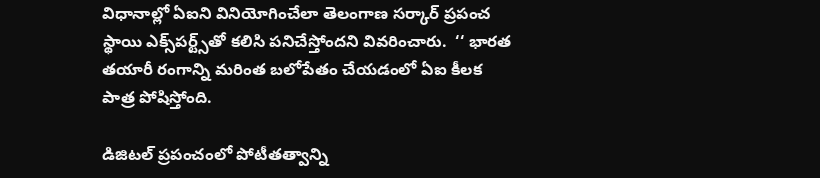విధానాల్లో ఏఐని వినియోగించేలా తెలంగాణ సర్కార్ ప్రపంచ స్థాయి ఎక్స్‌‌పర్ట్స్‌‌తో కలిసి పనిచేస్తోందని వివరించారు.  ‘‘ భారత తయారీ రంగాన్ని మరింత బలోపేతం చేయడంలో ఏఐ కీలక పాత్ర పోషిస్తోంది.

డిజిటల్ ప్రపంచంలో పోటీతత్వాన్ని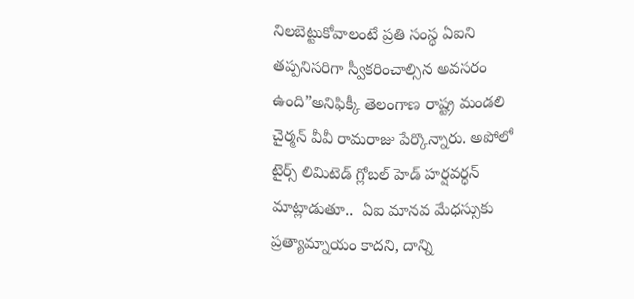నిలబెట్టుకోవాలంటే ప్రతి సంస్థ ఏఐని తప్పనిసరిగా స్వీకరించాల్సిన అవసరం ఉంది”అనిఫిక్కీ తెలంగాణ రాష్ట్ర మండలి చైర్మన్ వీవీ రామరాజు పేర్కొన్నారు. అపోలో టైర్స్ లిమిటెడ్ గ్లోబల్ హెడ్ హర్షవర్ధన్ మాట్లాడుతూ..  ఏఐ మానవ మేధస్సుకు ప్రత్యామ్నాయం కాదని, దాన్ని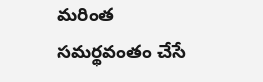మరింత సమర్థవంతం చేసే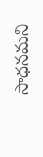సాధనమని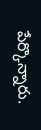పేర్కొన్నారు.